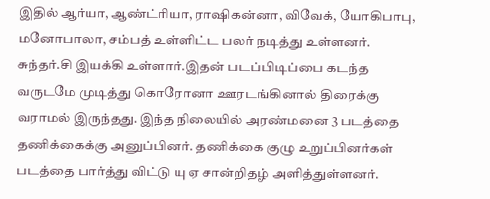இதில் ஆர்யா, ஆண்ட்ரியா, ராஷிகன்னா, விவேக், யோகிபாபு, மனோபாலா, சம்பத் உள்ளிட்ட பலர் நடித்து உள்ளனர். சுந்தர்.சி இயக்கி உள்ளார்.இதன் படப்பிடிப்பை கடந்த வருடமே முடித்து கொரோனா ஊரடங்கினால் திரைக்கு வராமல் இருந்தது. இந்த நிலையில் அரண்மனை 3 படத்தை தணிக்கைக்கு அனுப்பினர். தணிக்கை குழு உறுப்பினர்கள் படத்தை பார்த்து விட்டு யு ஏ சான்றிதழ் அளித்துள்ளனர்.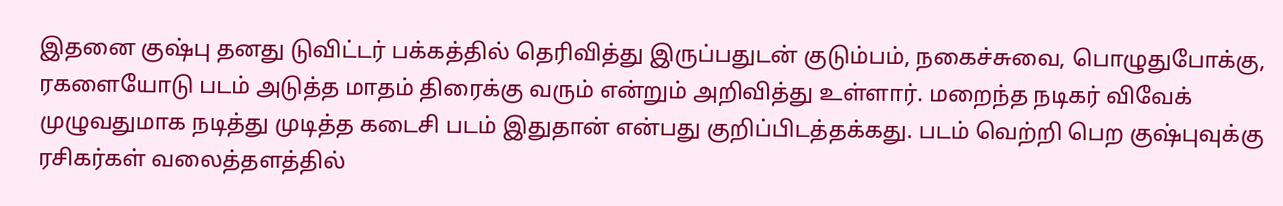இதனை குஷ்பு தனது டுவிட்டர் பக்கத்தில் தெரிவித்து இருப்பதுடன் குடும்பம், நகைச்சுவை, பொழுதுபோக்கு, ரகளையோடு படம் அடுத்த மாதம் திரைக்கு வரும் என்றும் அறிவித்து உள்ளார். மறைந்த நடிகர் விவேக் முழுவதுமாக நடித்து முடித்த கடைசி படம் இதுதான் என்பது குறிப்பிடத்தக்கது. படம் வெற்றி பெற குஷ்புவுக்கு ரசிகர்கள் வலைத்தளத்தில்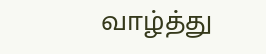வாழ்த்து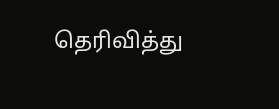தெரிவித்து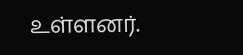உள்ளனர்.